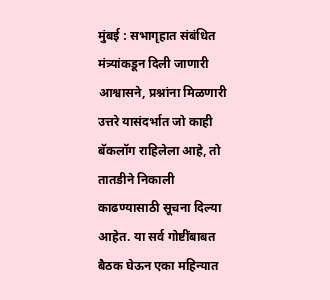मुंबई : सभागृहात संबंधित मंत्र्यांकडून दिली जाणारी आश्वासने, प्रश्नांना मिळणारी उत्तरे यासंदर्भात जो काही बॅकलॉग राहिलेला आहे, तो तातडीने निकाली काढण्यासाठी सूचना दिल्या आहेत. या सर्व गोष्टींबाबत बैठक घेऊन एका महिन्यात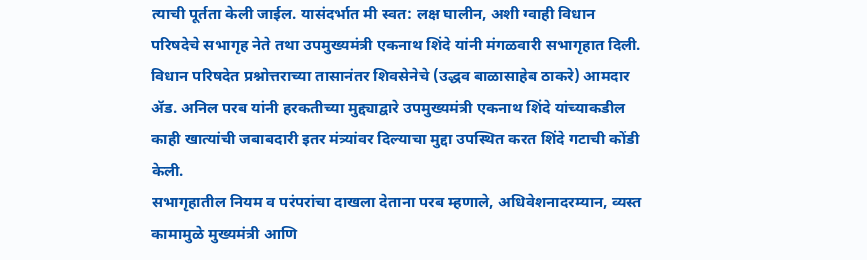त्याची पूर्तता केली जाईल. यासंदर्भात मी स्वत: लक्ष घालीन, अशी ग्वाही विधान परिषदेचे सभागृह नेते तथा उपमुख्यमंत्री एकनाथ शिंदे यांनी मंगळवारी सभागृहात दिली.
विधान परिषदेत प्रश्नोत्तराच्या तासानंतर शिवसेनेचे (उद्धव बाळासाहेब ठाकरे) आमदार ॲड. अनिल परब यांनी हरकतीच्या मुद्द्याद्वारे उपमुख्यमंत्री एकनाथ शिंदे यांच्याकडील काही खात्यांची जबाबदारी इतर मंत्र्यांवर दिल्याचा मुद्दा उपस्थित करत शिंदे गटाची कोंडी केली.
सभागृहातील नियम व परंपरांचा दाखला देताना परब म्हणाले, अधिवेशनादरम्यान, व्यस्त कामामुळे मुख्यमंत्री आणि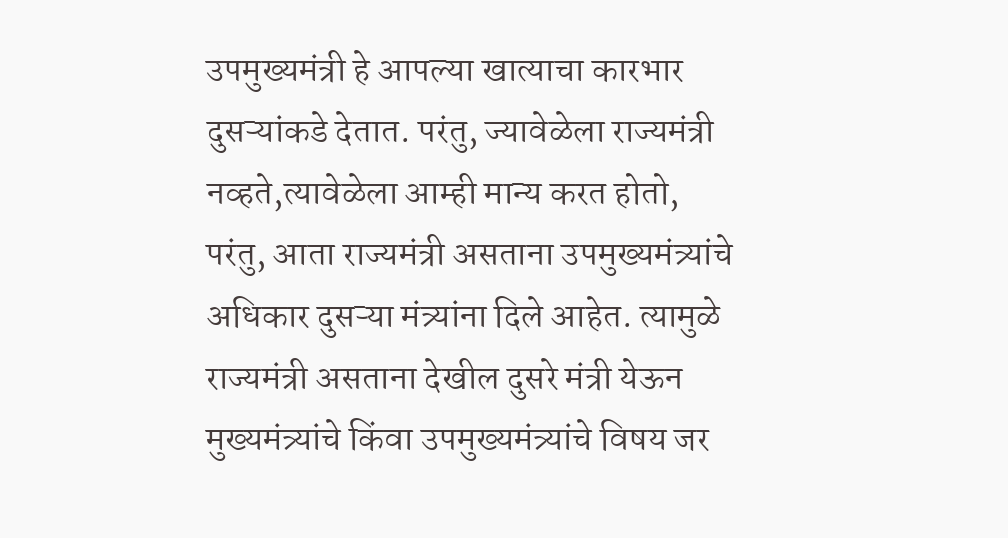उपमुख्यमंत्री हे आपल्या खात्याचा कारभार दुसऱ्यांकडे देतात. परंतु, ज्यावेळेला राज्यमंत्री नव्हते,त्यावेळेला आम्ही मान्य करत होतो, परंतु, आता राज्यमंत्री असताना उपमुख्यमंत्र्यांचे अधिकार दुसऱ्या मंत्र्यांना दिले आहेत. त्यामुळे राज्यमंत्री असताना देखील दुसरे मंत्री येऊन मुख्यमंत्र्यांचे किंवा उपमुख्यमंत्र्यांचे विषय जर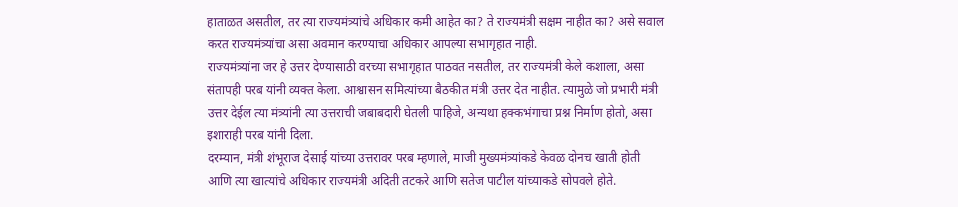हाताळत असतील, तर त्या राज्यमंत्र्यांचे अधिकार कमी आहेत का? ते राज्यमंत्री सक्षम नाहीत का? असे सवाल करत राज्यमंत्र्यांचा असा अवमान करण्याचा अधिकार आपल्या सभागृहात नाही.
राज्यमंत्र्यांना जर हे उत्तर देण्यासाठी वरच्या सभागृहात पाठवत नसतील, तर राज्यमंत्री केले कशाला, असा संतापही परब यांनी व्यक्त केला. आश्वासन समित्यांच्या बैठकीत मंत्री उत्तर देत नाहीत. त्यामुळे जो प्रभारी मंत्री उत्तर देईल त्या मंत्र्यांनी त्या उत्तराची जबाबदारी घेतली पाहिजे, अन्यथा हक्कभंगाचा प्रश्न निर्माण होतो, असा इशाराही परब यांनी दिला.
दरम्यान, मंत्री शंभूराज देसाई यांच्या उत्तरावर परब म्हणाले, माजी मुख्यमंत्र्यांकडे केवळ दोनच खाती होती आणि त्या खात्यांचे अधिकार राज्यमंत्री अदिती तटकरे आणि सतेज पाटील यांच्याकडे सोपवले होते.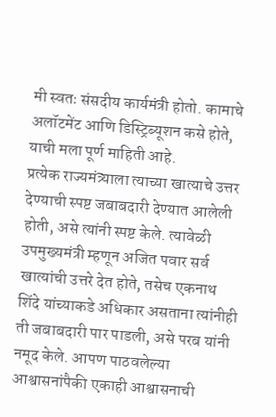मी स्वतः संसदीय कार्यमंत्री होतो. कामाचे अलॉटमेंट आणि डिस्ट्रिब्यूशन कसे होते, याची मला पूर्ण माहिती आहे.
प्रत्येक राज्यमंत्र्याला त्याच्या खात्याचे उत्तर देण्याची स्पष्ट जबाबदारी देण्यात आलेली होती, असे त्यांनी स्पष्ट केले. त्यावेळी उपमुख्यमंत्री म्हणून अजित पवार सर्व खात्यांची उत्तरे देत होते, तसेच एकनाथ शिंदे यांच्याकडे अधिकार असताना त्यांनीही ती जबाबदारी पार पाडली, असे परब यांनी नमूद केले. आपण पाठवलेल्या आश्वासनांपैकी एकाही आश्वासनाची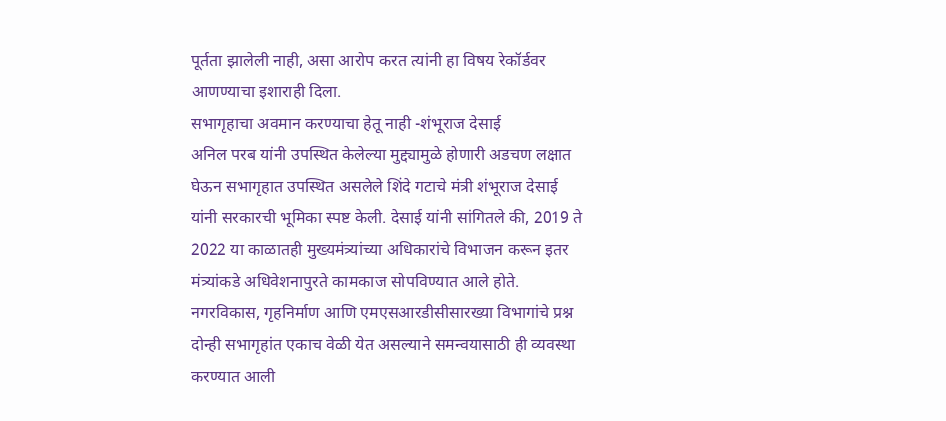पूर्तता झालेली नाही, असा आरोप करत त्यांनी हा विषय रेकॉर्डवर आणण्याचा इशाराही दिला.
सभागृहाचा अवमान करण्याचा हेतू नाही -शंभूराज देसाई
अनिल परब यांनी उपस्थित केलेल्या मुद्द्यामुळे होणारी अडचण लक्षात घेऊन सभागृहात उपस्थित असलेले शिंदे गटाचे मंत्री शंभूराज देसाई यांनी सरकारची भूमिका स्पष्ट केली. देसाई यांनी सांगितले की, 2019 ते 2022 या काळातही मुख्यमंत्र्यांच्या अधिकारांचे विभाजन करून इतर मंत्र्यांकडे अधिवेशनापुरते कामकाज सोपविण्यात आले होते. नगरविकास, गृहनिर्माण आणि एमएसआरडीसीसारख्या विभागांचे प्रश्न दोन्ही सभागृहांत एकाच वेळी येत असल्याने समन्वयासाठी ही व्यवस्था करण्यात आली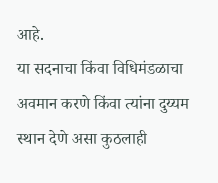आहे.
या सदनाचा किंवा विधिमंडळाचा अवमान करणे किंवा त्यांना दुय्यम स्थान देणे असा कुठलाही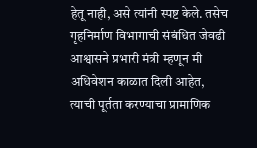हेतू नाही, असे त्यांनी स्पष्ट केले. तसेच गृहनिर्माण विभागाची संबंधित जेवढी आश्वासने प्रभारी मंत्री म्हणून मी अधिवेशन काळात दिली आहेत, त्याची पूर्तता करण्याचा प्रामाणिक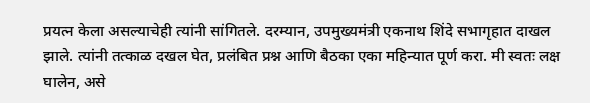प्रयत्न केला असल्याचेही त्यांनी सांगितले. दरम्यान, उपमुख्यमंत्री एकनाथ शिंदे सभागृहात दाखल झाले. त्यांनी तत्काळ दखल घेत, प्रलंबित प्रश्न आणि बैठका एका महिन्यात पूर्ण करा. मी स्वतः लक्ष घालेन, असे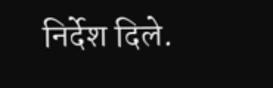निर्देश दिले.